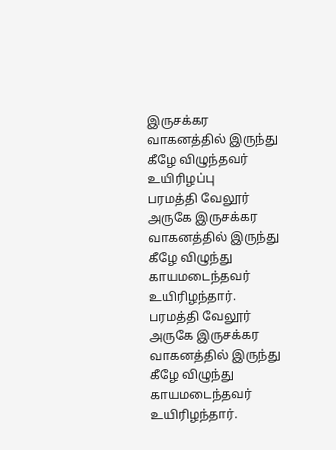இருசக்கர வாகனத்தில் இருந்து கீழே விழுந்தவர் உயிரிழப்பு
பரமத்தி வேலூர் அருகே இருசக்கர வாகனத்தில் இருந்து கீழே விழுந்து காயமடைந்தவர் உயிரிழந்தார்.
பரமத்தி வேலூர் அருகே இருசக்கர வாகனத்தில் இருந்து கீழே விழுந்து காயமடைந்தவர் உயிரிழந்தார்.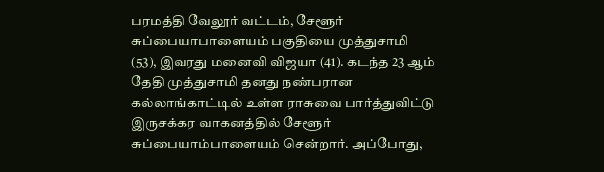பரமத்தி வேலூர் வட்டம், சேளூர் சுப்பையாபாளையம் பகுதியை முத்துசாமி (53), இவரது மனைவி விஜயா (41). கடந்த 23 ஆம் தேதி முத்துசாமி தனது நண்பரான கல்லாங்காட்டில் உள்ள ராசுவை பார்த்துவிட்டு இருசக்கர வாகனத்தில் சேளூர் சுப்பையாம்பாளையம் சென்றார். அப்போது,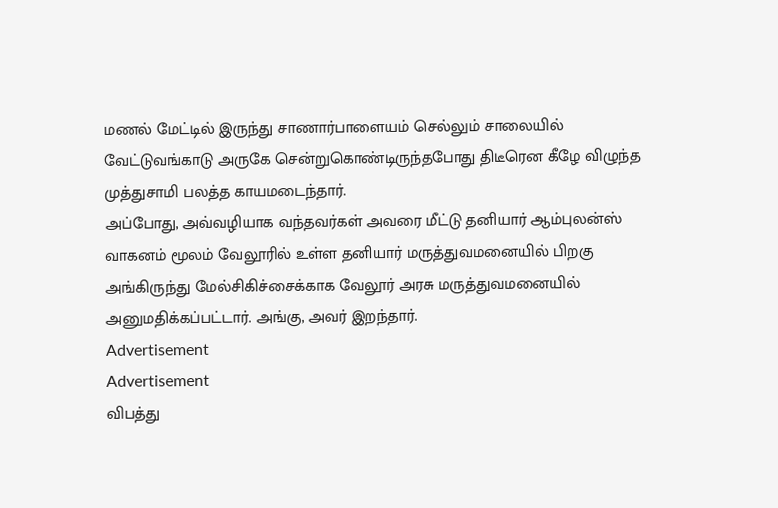மணல் மேட்டில் இருந்து சாணார்பாளையம் செல்லும் சாலையில் வேட்டுவங்காடு அருகே சென்றுகொண்டிருந்தபோது திடீரென கீழே விழுந்த முத்துசாமி பலத்த காயமடைந்தார்.
அப்போது, அவ்வழியாக வந்தவர்கள் அவரை மீட்டு தனியார் ஆம்புலன்ஸ் வாகனம் மூலம் வேலூரில் உள்ள தனியார் மருத்துவமனையில் பிறகு அங்கிருந்து மேல்சிகிச்சைக்காக வேலூர் அரசு மருத்துவமனையில் அனுமதிக்கப்பட்டார். அங்கு, அவர் இறந்தார்.
Advertisement
Advertisement
விபத்து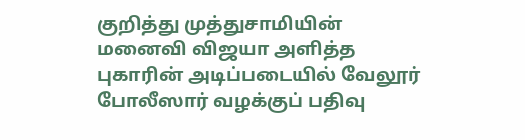குறித்து முத்துசாமியின் மனைவி விஜயா அளித்த புகாரின் அடிப்படையில் வேலூர் போலீஸார் வழக்குப் பதிவு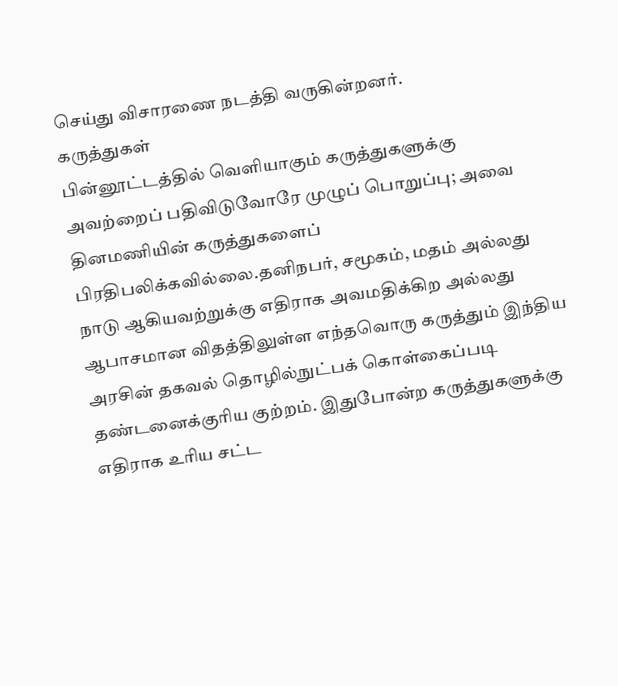செய்து விசாரணை நடத்தி வருகின்றனர்.
கருத்துகள்
பின்னூட்டத்தில் வெளியாகும் கருத்துகளுக்கு அவற்றைப் பதிவிடுவோரே முழுப் பொறுப்பு; அவை தினமணியின் கருத்துகளைப் பிரதிபலிக்கவில்லை.தனிநபர், சமூகம், மதம் அல்லது நாடு ஆகியவற்றுக்கு எதிராக அவமதிக்கிற அல்லது ஆபாசமான விதத்திலுள்ள எந்தவொரு கருத்தும் இந்திய அரசின் தகவல் தொழில்நுட்பக் கொள்கைப்படி தண்டனைக்குரிய குற்றம். இதுபோன்ற கருத்துகளுக்கு எதிராக உரிய சட்ட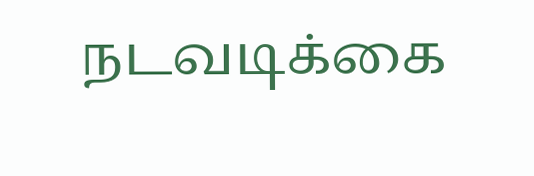நடவடிக்கை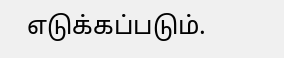எடுக்கப்படும்.